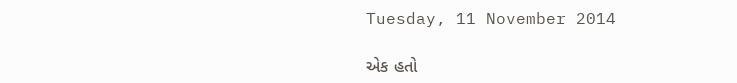Tuesday, 11 November 2014

એક હતો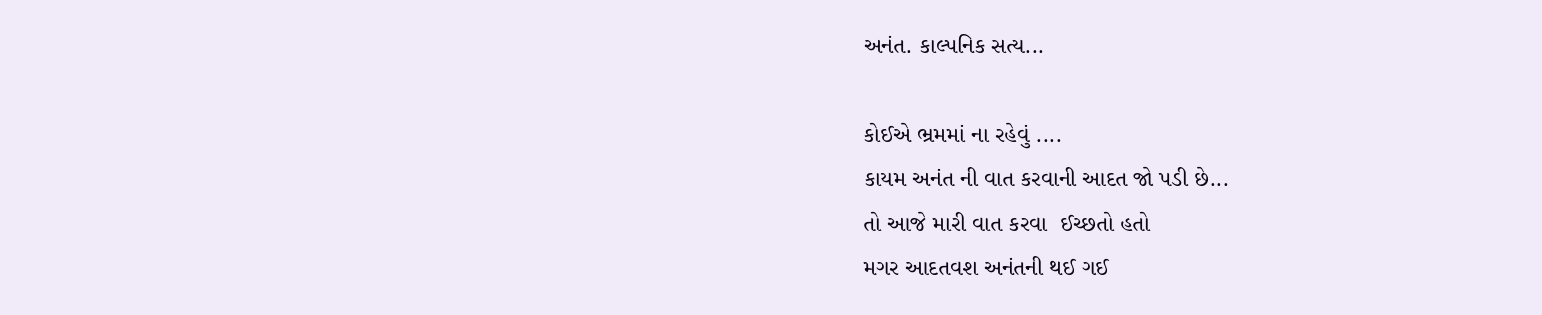અનંત. કાલ્પનિક સત્ય...

કોઈએ ભ્રમમાં ના રહેવું ....
કાયમ અનંત ની વાત કરવાની આદત જો પડી છે...
તો આજે મારી વાત કરવા  ઈચ્છતો હતો
મગર આદતવશ અનંતની થઈ ગઈ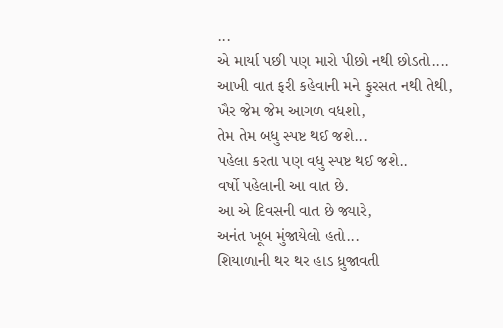...
એ માર્યા પછી પણ મારો પીછો નથી છોડતો....
આખી વાત ફરી કહેવાની મને ફુરસત નથી તેથી,
ખૈર જેમ જેમ આગળ વધશો,
તેમ તેમ બધુ સ્પષ્ટ થઈ જશે...
પહેલા કરતા પણ વધુ સ્પષ્ટ થઈ જશે..
વર્ષો પહેલાની આ વાત છે.
આ એ દિવસની વાત છે જ્યારે,
અનંત ખૂબ મુંજાયેલો હતો...
શિયાળાની થર થર હાડ ધ્રુજાવતી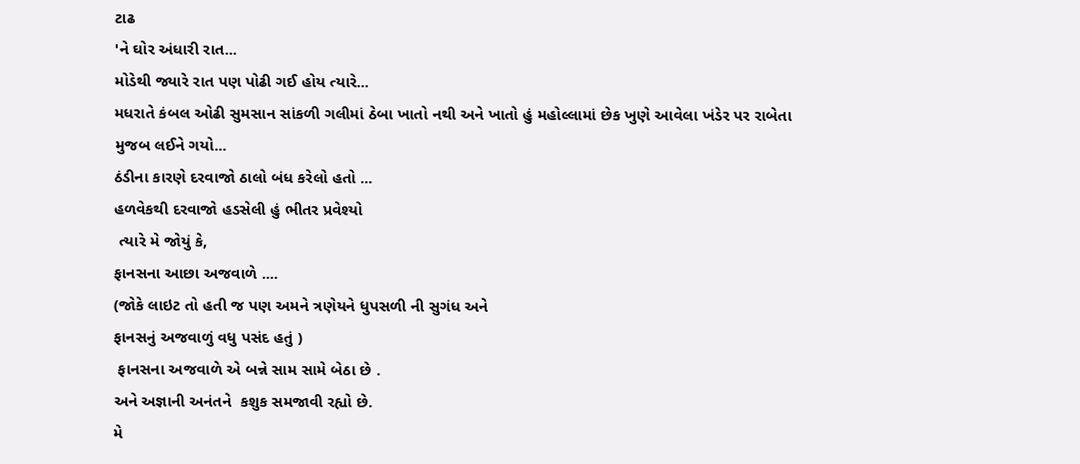ટાઢ
'ને ઘોર અંધારી રાત...
મોડેથી જ્યારે રાત પણ પોઢી ગઈ હોય ત્યારે...
મધરાતે કંબલ ઓઢી સુમસાન સાંકળી ગલીમાં ઠેબા ખાતો નથી અને ખાતો હું મહોલ્લામાં છેક ખુણે આવેલા ખંડેર પર રાબેતા મુજબ લઈને ગયો...
ઠંડીના કારણે દરવાજો ઠાલો બંધ કરેલો હતો ...
હળવેકથી દરવાજો હડસેલી હું ભીતર પ્રવેશ્યો
 ત્યારે મે જોયું કે,
ફાનસના આછા અજવાળે ....
(જોકે લાઇટ તો હતી જ પણ અમને ત્રણેયને ધુપસળી ની સુગંધ અને
ફાનસનું અજવાળું વધુ પસંદ હતું )
 ફાનસના અજવાળે એ બન્ને સામ સામે બેઠા છે .
અને અજ્ઞાની અનંતને  કશુક સમજાવી રહ્યો છે.
મે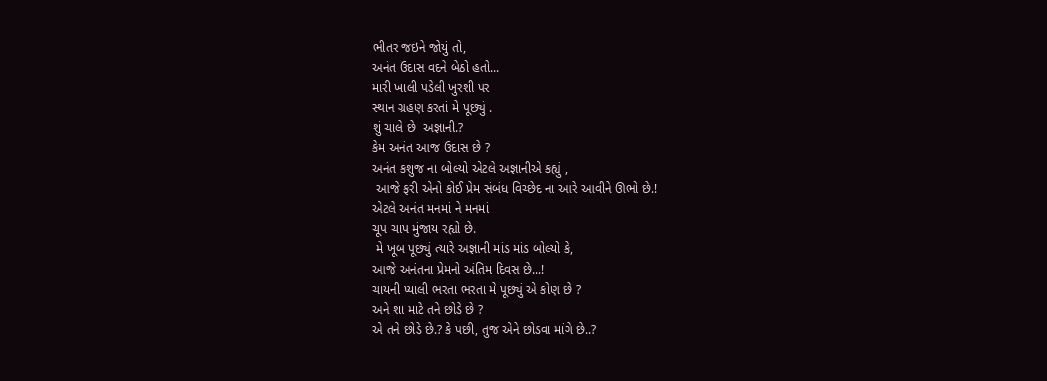ભીતર જઇને જોયું તો,
અનંત ઉદાસ વદને બેઠો હતો...
મારી ખાલી પડેલી ખુરશી પર
સ્થાન ગ્રહણ કરતાં મે પૂછ્યું .
શું ચાલે છે  અજ્ઞાની.?
કેમ અનંત આજ ઉદાસ છે ?
અનંત કશુજ ના બોલ્યો એટલે અજ્ઞાનીએ કહ્યું ,
 આજે ફરી એનો કોઈ પ્રેમ સંબંધ વિચ્છેદ ના આરે આવીને ઊભો છે.!
એટલે અનંત મનમાં ને મનમાં
ચૂપ ચાપ મુંજાય રહ્યો છે.
 મે ખૂબ પૂછ્યું ત્યારે અજ્ઞાની માંડ માંડ બોલ્યો કે,
આજે અનંતના પ્રેમનો અંતિમ દિવસ છે...!
ચાયની પ્યાલી ભરતા ભરતા મે પૂછ્યું એ કોણ છે ?
અને શા માટે તને છોડે છે ?
એ તને છોડે છે.? કે પછી, તુજ એને છોડવા માંગે છે..?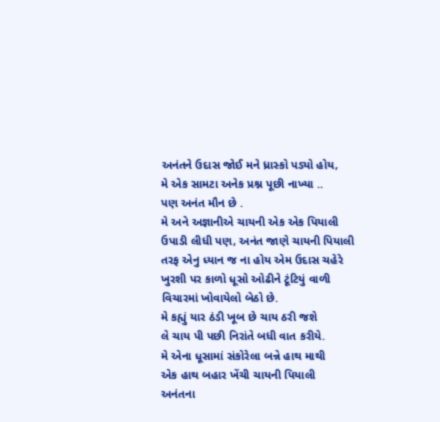અનંતને ઉદાસ જોઈ મને ધ્રાસ્કો પડ્યો હોય,
મે એક સામટા અનેક પ્રશ્ન પૂછી નાખ્યા ..
પણ અનંત મૌન છે .
મે અને અજ્ઞાનીએ ચાયની એક એક પિયાલી ઉપાડી લીધી પણ, અનંત જાણે ચાયની પિયાલી તરફ એનુ ધ્યાન જ ના હોય એમ ઉદાસ ચહેરે ખુરશી પર કાળો ધૂસો ઓઢીને ટૂંટિયું વાળી વિચારમાં ખોવાયેલો બેઠો છે.
મે કહ્યું યાર ઠંડી ખૂબ છે ચાય ઠરી જશે
લે ચાય પી પછી નિરાંતે બધી વાત કરીયે.
મે એના ધૂસામાં સંકોરેલા બન્ને હાથ માથી
એક હાથ બહાર ખેંચી ચાયની પિયાલી
અનંતના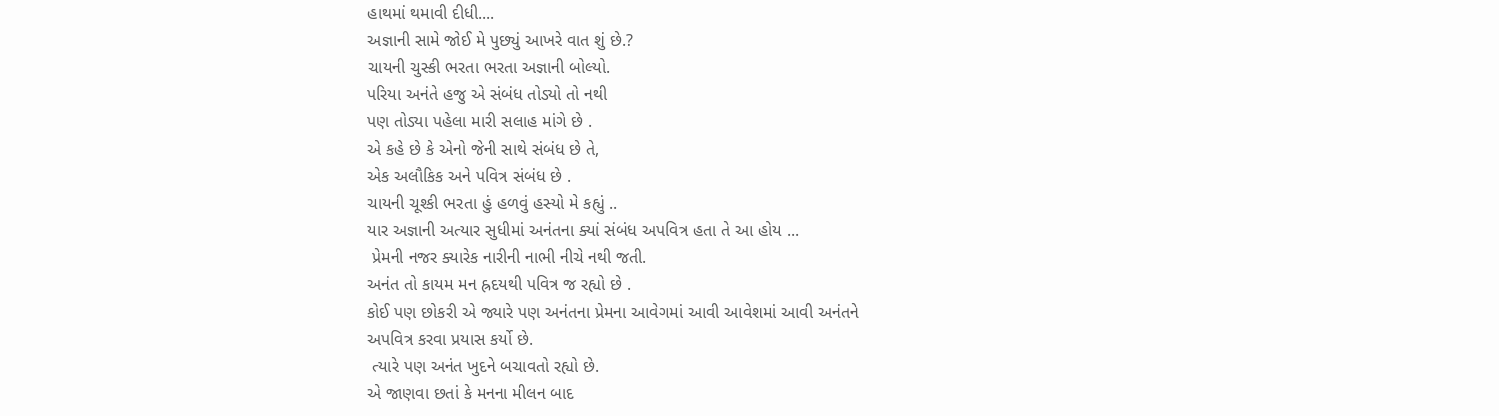હાથમાં થમાવી દીધી....
અજ્ઞાની સામે જોઈ મે પુછ્યું આખરે વાત શું છે.?
ચાયની ચુસ્કી ભરતા ભરતા અજ્ઞાની બોલ્યો.
પરિયા અનંતે હજુ એ સંબંધ તોડ્યો તો નથી
પણ તોડ્યા પહેલા મારી સલાહ માંગે છે .
એ કહે છે કે એનો જેની સાથે સંબંધ છે તે,
એક અલૌકિક અને પવિત્ર સંબંધ છે .
ચાયની ચૂશ્કી ભરતા હું હળવું હસ્યો મે કહ્યું ..
યાર અજ્ઞાની અત્યાર સુધીમાં અનંતના ક્યાં સંબંધ અપવિત્ર હતા તે આ હોય ...
 પ્રેમની નજર ક્યારેક નારીની નાભી નીચે નથી જતી.
અનંત તો કાયમ મન હ્રદયથી પવિત્ર જ રહ્યો છે .
કોઈ પણ છોકરી એ જ્યારે પણ અનંતના પ્રેમના આવેગમાં આવી આવેશમાં આવી અનંતને
અપવિત્ર કરવા પ્રયાસ કર્યો છે.
 ત્યારે પણ અનંત ખુદને બચાવતો રહ્યો છે.
એ જાણવા છતાં કે મનના મીલન બાદ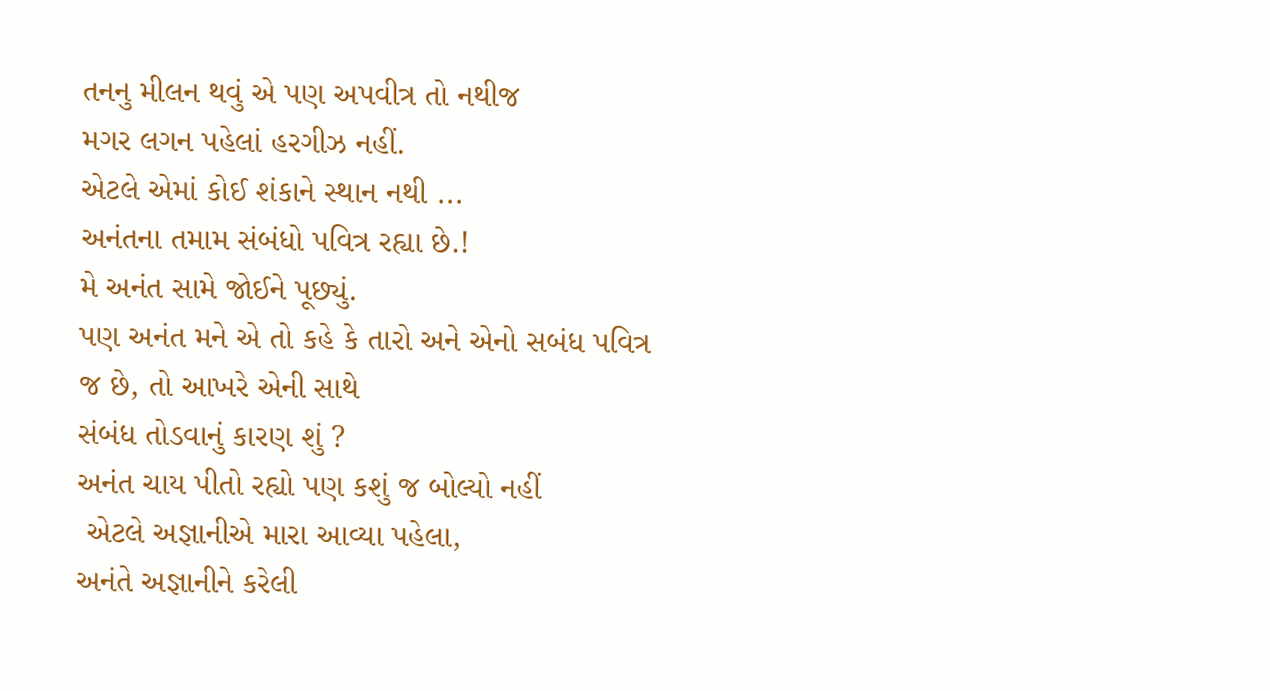તનનુ મીલન થવું એ પણ અપવીત્ર તો નથીજ
મગર લગન પહેલાં હરગીઝ નહીં.
એટલે એમાં કોઈ શંકાને સ્થાન નથી ...
અનંતના તમામ સંબંધો પવિત્ર રહ્યા છે.!
મે અનંત સામે જોઈને પૂછ્યું.
પણ અનંત મને એ તો કહે કે તારો અને એનો સબંધ પવિત્ર
જ છે, તો આખરે એની સાથે
સંબંધ તોડવાનું કારણ શું ?
અનંત ચાય પીતો રહ્યો પણ કશું જ બોલ્યો નહીં
 એટલે અજ્ઞાનીએ મારા આવ્યા પહેલા,
અનંતે અજ્ઞાનીને કરેલી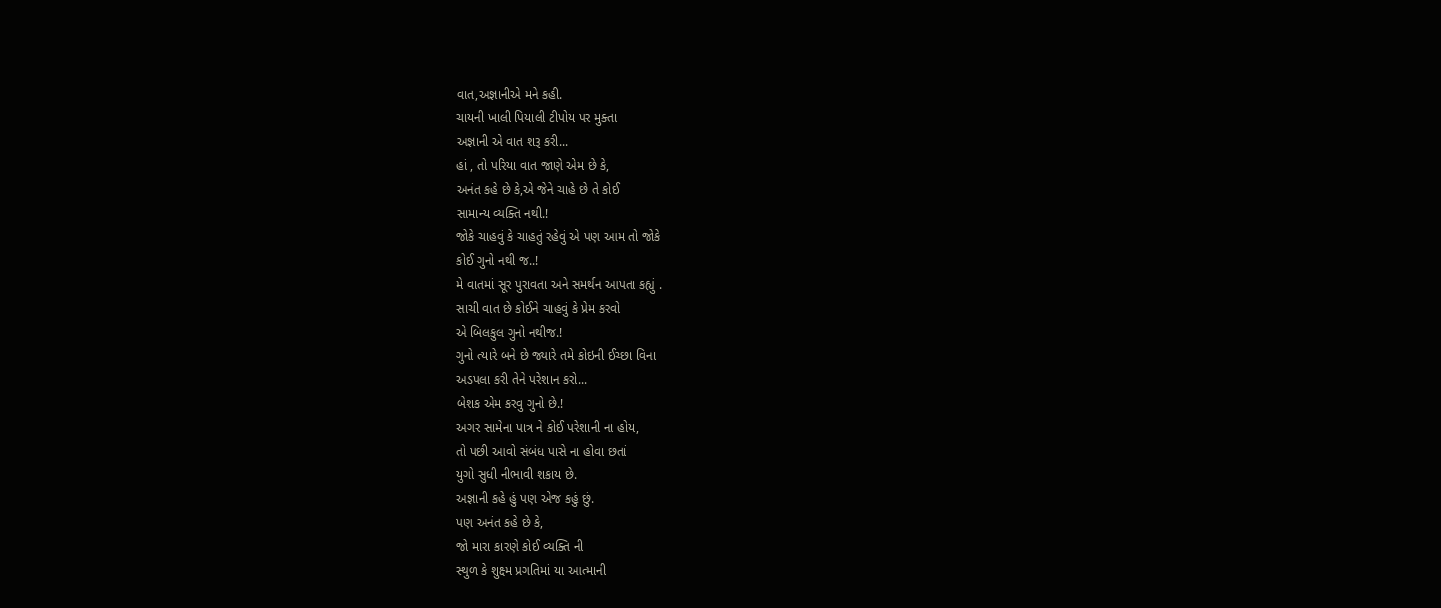વાત,અજ્ઞાનીએ મને કહી.
ચાયની ખાલી પિયાલી ટીપોય પર મુક્તા
અજ્ઞાની એ વાત શરૂ કરી...
હાં , તો પરિયા વાત જાણે એમ છે કે,
અનંત કહે છે કે,એ જેને ચાહે છે તે કોઈ
સામાન્ય વ્યક્તિ નથી.!
જોકે ચાહવું કે ચાહતું રહેવું એ પણ આમ તો જોકે
કોઈ ગુનો નથી જ..!
મે વાતમાં સૂર પુરાવતા અને સમર્થન આપતા કહ્યું .
સાચી વાત છે કોઈને ચાહવું કે પ્રેમ કરવો
એ બિલકુલ ગુનો નથીજ.!
ગુનો ત્યારે બને છે જ્યારે તમે કોઇની ઈચ્છા વિના
અડપલા કરી તેને પરેશાન કરો...
બેશક એમ કરવુ ગુનો છે.!
અગર સામેના પાત્ર ને કોઈ પરેશાની ના હોય,
તો પછી આવો સંબંધ પાસે ના હોવા છતાં
યુગો સુધી નીભાવી શકાય છે.
અજ્ઞાની કહે હું પણ એજ કહું છું.
પણ અનંત કહે છે કે,
જો મારા કારણે કોઈ વ્યક્તિ ની
સ્થુળ કે શુક્ષ્મ પ્રગતિમાં યા આત્માની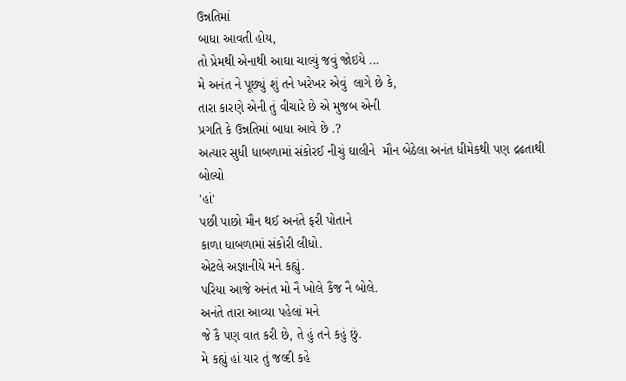ઉન્નતિમાં
બાધા આવતી હોય,
તો પ્રેમથી એનાથી આઘા ચાલ્યું જવું જોઇયે ...
મે અનંત ને પૂછ્યું શું તને ખરેખર એવું  લાગે છે કે,
તારા કારણે એની તું વીચારે છે એ મુજબ એની
પ્રગતિ કે ઉન્નતિમાં બાધા આવે છે .?
અત્યાર સુધી ધાબળામાં સંકોરઈ નીચું ઘાલીને  મૌન બેઠેલા અનંત ધીમેકથી પણ દ્રઢતાથી બોલ્યો
'હાં'
પછી પાછો મૌન થઈ અનંતે ફરી પોતાને
કાળા ધાબળામાં સંકોરી લીધો.
એટલે અજ્ઞાનીયે મને કહ્યું.
પરિયા આજે અનંત મો નૈ ખોલે કૈંજ નૈ બોલે.
અનંતે તારા આવ્યા પહેલાં મને
જે કૈ પણ વાત કરી છે, તે હું તને કહું છું.
મે કહ્યું હાં યાર તું જલ્દી કહે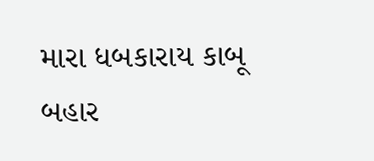મારા ધબકારાય કાબૂ બહાર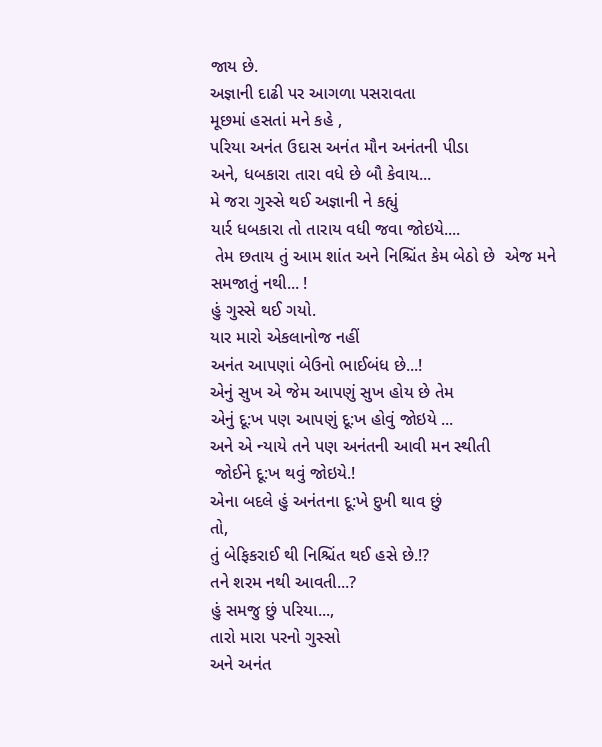જાય છે.
અજ્ઞાની દાઢી પર આગળા પસરાવતા
મૂછમાં હસતાં મને કહે ,
પરિયા અનંત ઉદાસ અનંત મૌન અનંતની પીડા
અને, ધબકારા તારા વધે છે બૌ કેવાય...
મે જરા ગુસ્સે થઈ અજ્ઞાની ને કહ્યું
યાર્ર ધબકારા તો તારાય વધી જવા જોઇયે....
 તેમ છતાય તું આમ શાંત અને નિશ્ચિંત કેમ બેઠો છે  એજ મને સમજાતું નથી... !
હું ગુસ્સે થઈ ગયો.
યાર મારો એકલાનોજ નહીં
અનંત આપણાં બેઉનો ભાઈબંધ છે...!
એનું સુખ એ જેમ આપણું સુખ હોય છે તેમ
એનું દૂ:ખ પણ આપણું દૂ:ખ હોવું જોઇયે ...
અને એ ન્યાયે તને પણ અનંતની આવી મન સ્થીતી
 જોઈને દૂ:ખ થવું જોઇયે.!
એના બદલે હું અનંતના દૂ:ખે દુખી થાવ છું
તો,
તું બેફિકરાઈ થી નિશ્ચિંત થઈ હસે છે.!?
તને શરમ નથી આવતી...?
હું સમજુ છું પરિયા...,
તારો મારા પરનો ગુસ્સો
અને અનંત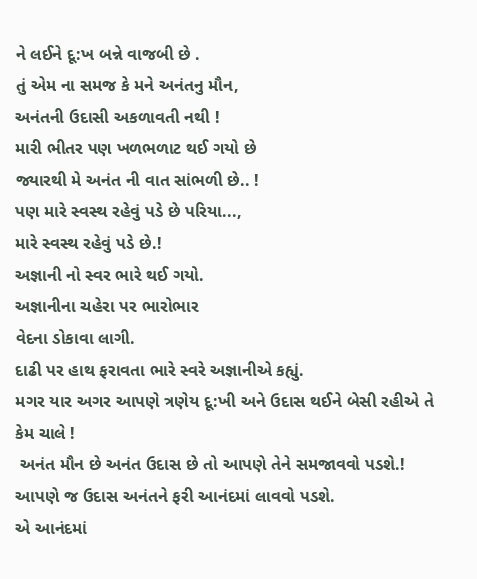ને લઈને દૂ:ખ બન્ને વાજબી છે .
તું એમ ના સમજ કે મને અનંતનુ મૌન,
અનંતની ઉદાસી અકળાવતી નથી !
મારી ભીતર પણ ખળભળાટ થઈ ગયો છે
જ્યારથી મે અનંત ની વાત સાંભળી છે.. !
પણ મારે સ્વસ્થ રહેવું પડે છે પરિયા...,
મારે સ્વસ્થ રહેવું પડે છે.!
અજ્ઞાની નો સ્વર ભારે થઈ ગયો.
અજ્ઞાનીના ચહેરા પર ભારોભાર
વેદના ડોકાવા લાગી.
દાઢી પર હાથ ફરાવતા ભારે સ્વરે અજ્ઞાનીએ કહ્યું.
મગર યાર અગર આપણે ત્રણેય દૂ:ખી અને ઉદાસ થઈને બેસી રહીએ તે કેમ ચાલે !
 અનંત મૌન છે અનંત ઉદાસ છે તો આપણે તેને સમજાવવો પડશે.!
આપણે જ ઉદાસ અનંતને ફરી આનંદમાં લાવવો પડશે.
એ આનંદમાં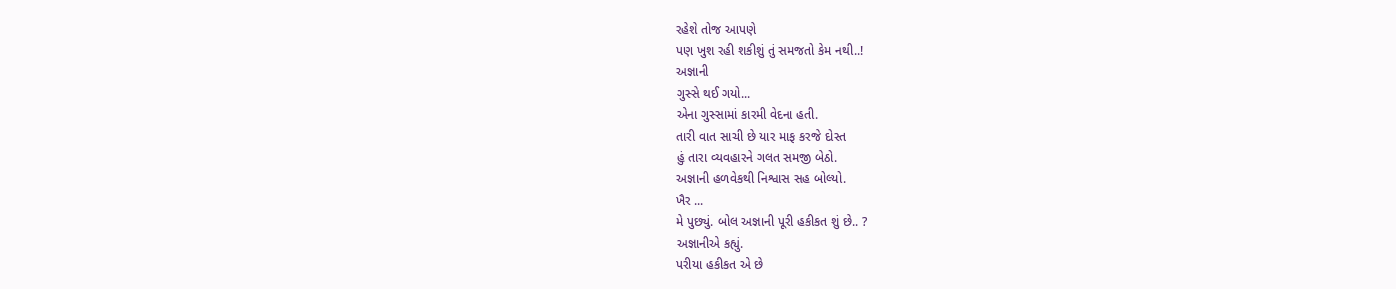રહેશે તોજ આપણે
પણ ખુશ રહી શકીશું તું સમજતો કેમ નથી..!
અજ્ઞાની
ગુસ્સે થઈ ગયો...
એના ગુસ્સામાં કારમી વેદના હતી.
તારી વાત સાચી છે યાર માફ કરજે દોસ્ત
હું તારા વ્યવહારને ગલત સમજી બેઠો.
અજ્ઞાની હળવેકથી નિશ્વાસ સહ બોલ્યો.
ખૈર ...
મે પુછ્યું. બોલ અજ્ઞાની પૂરી હકીકત શું છે.. ?
અજ્ઞાનીએ કહ્યું.
પરીયા હકીકત એ છે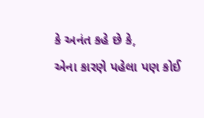કે અનંત કહે છે કે,
એના કારણે પહેલા પણ કોઈ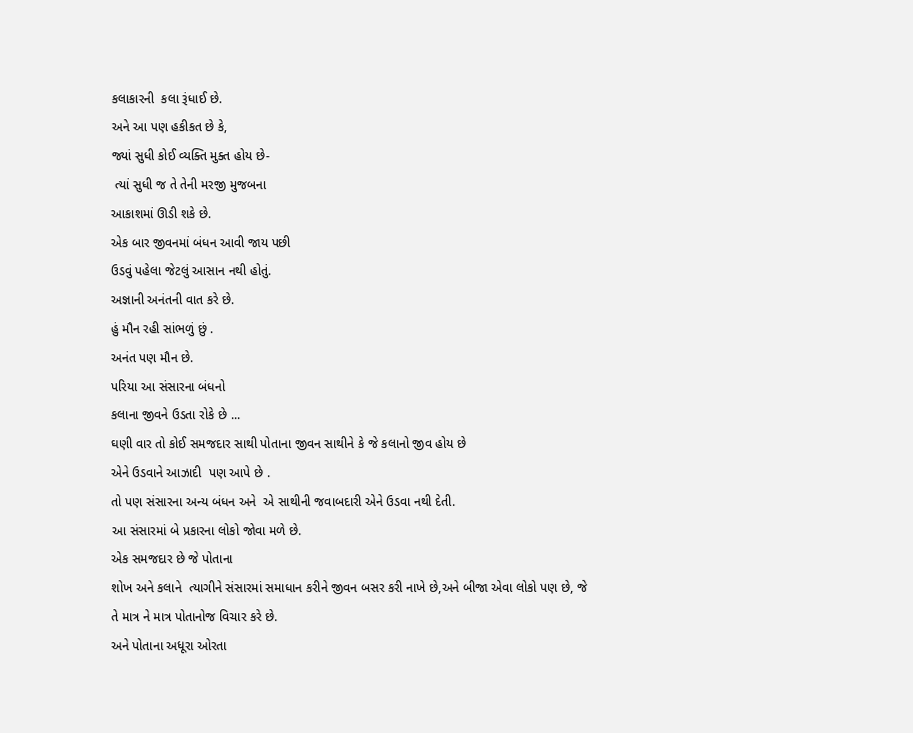કલાકારની  કલા રૂંધાઈ છે.
અને આ પણ હકીકત છે કે,
જ્યાં સુધી કોઈ વ્યક્તિ મુક્ત હોય છે-
 ત્યાં સુધી જ તે તેની મરજી મુજબના
આકાશમાં ઊડી શકે છે.
એક બાર જીવનમાં બંધન આવી જાય પછી
ઉડવું પહેલા જેટલું આસાન નથી હોતું.
અજ્ઞાની અનંતની વાત કરે છે.
હું મૌન રહી સાંભળું છું .
અનંત પણ મૌન છે.
પરિયા આ સંસારના બંધનો
કલાના જીવને ઉડતા રોકે છે ...
ઘણી વાર તો કોઈ સમજદાર સાથી પોતાના જીવન સાથીને કે જે કલાનો જીવ હોય છે
એને ઉડવાને આઝાદી  પણ આપે છે .
તો પણ સંસારના અન્ય બંધન અને  એ સાથીની જવાબદારી એને ઉડવા નથી દેતી.
આ સંસારમાં બે પ્રકારના લોકો જોવા મળે છે.
એક સમજદાર છે જે પોતાના
શોખ અને કલાને  ત્યાગીને સંસારમાં સમાધાન કરીને જીવન બસર કરી નાખે છે,અને બીજા એવા લોકો પણ છે, જે
તે માત્ર ને માત્ર પોતાનોજ વિચાર કરે છે.
અને પોતાના અધૂરા ઓરતા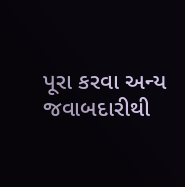પૂરા કરવા અન્ય જવાબદારીથી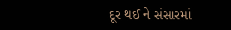દૂર થઈ ને સંસારમાં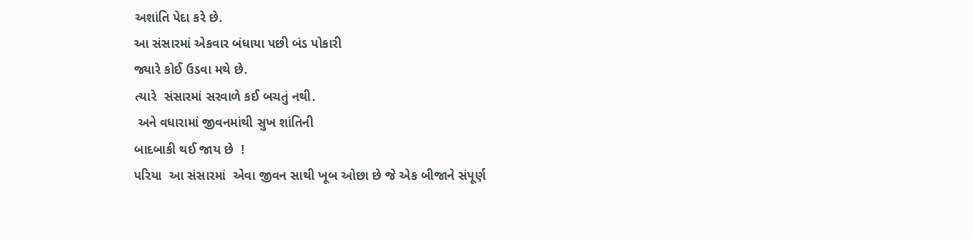અશાંતિ પેદા કરે છે.
આ સંસારમાં એકવાર બંધાયા પછી બંડ પોકારી
જ્યારે કોઈ ઉડવા મથે છે.
ત્યારે  સંસારમાં સરવાળે કઈ બચતું નથી.
 અને વધારામાં જીવનમાંથી સુખ શાંતિની
બાદબાકી થઈ જાય છે  !
પરિયા  આ સંસારમાં  એવા જીવન સાથી ખૂબ ઓછા છે જે એક બીજાને સંપૂર્ણ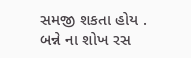સમજી શકતા હોય .
બન્ને ના શોખ રસ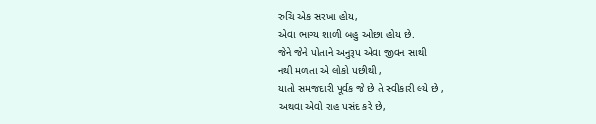રુચિ એક સરખા હોય,
એવા ભાગ્ય શાળી બહુ ઓછા હોય છે.
જેને જેને પોતાને અનુરૂપ એવા જીવન સાથી
નથી મળતા એ લોકો પછીથી ,
યાતો સમજદારી પૂર્વક જે છે તે સ્વીકારી લ્યે છે ,
અથવા એવો રાહ પસંદ કરે છે,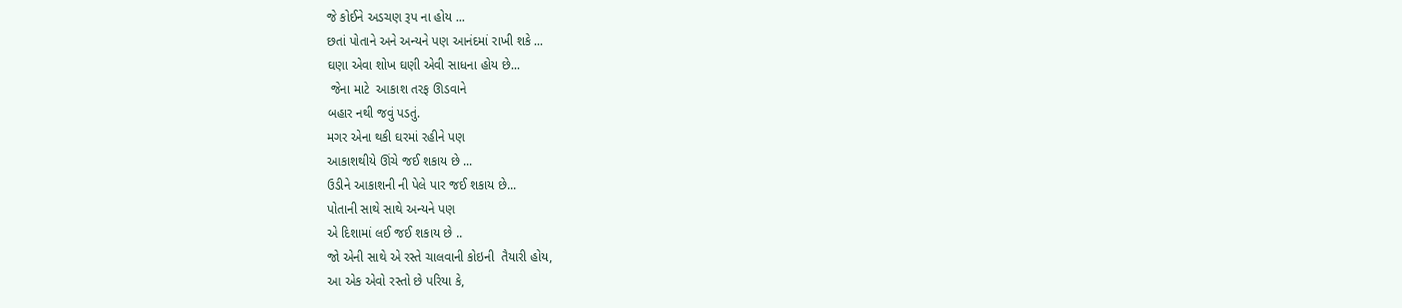જે કોઈને અડચણ રૂપ ના હોય ...
છતાં પોતાને અને અન્યને પણ આનંદમાં રાખી શકે ...
ઘણા એવા શોખ ઘણી એવી સાધના હોય છે...
 જેના માટે  આકાશ તરફ ઊડવાને
બહાર નથી જવું પડતું.
મગર એના થકી ઘરમાં રહીને પણ
આકાશથીયે ઊંચે જઈ શકાય છે ...
ઉડીને આકાશની ની પેલે પાર જઈ શકાય છે...
પોતાની સાથે સાથે અન્યને પણ
એ દિશામાં લઈ જઈ શકાય છે ..
જો એની સાથે એ રસ્તે ચાલવાની કોઇની  તૈયારી હોય,
આ એક એવો રસ્તો છે પરિયા કે,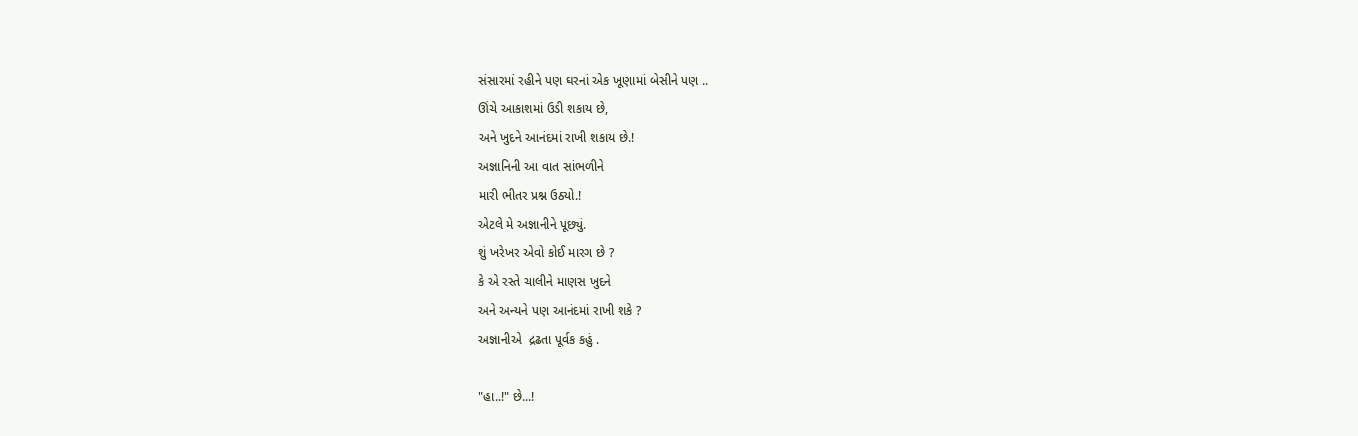સંસારમાં રહીને પણ ઘરનાં એક ખૂણામાં બેસીને પણ ..
ઊંચે આકાશમાં ઉડી શકાય છે,
અને ખુદને આનંદમાં રાખી શકાય છે.!
અજ્ઞાનિની આ વાત સાંભળીને
મારી ભીતર પ્રશ્ન ઉઠ્યો.!
એટલે મે અજ્ઞાનીને પૂછ્યું.
શું ખરેખર એવો કોઈ મારગ છે ?
કે એ રસ્તે ચાલીને માણસ ખુદને
અને અન્યને પણ આનંદમાં રાખી શકે ?
અજ્ઞાનીએ  દ્રઢતા પૂર્વક કહું .

"હા..!" છે...!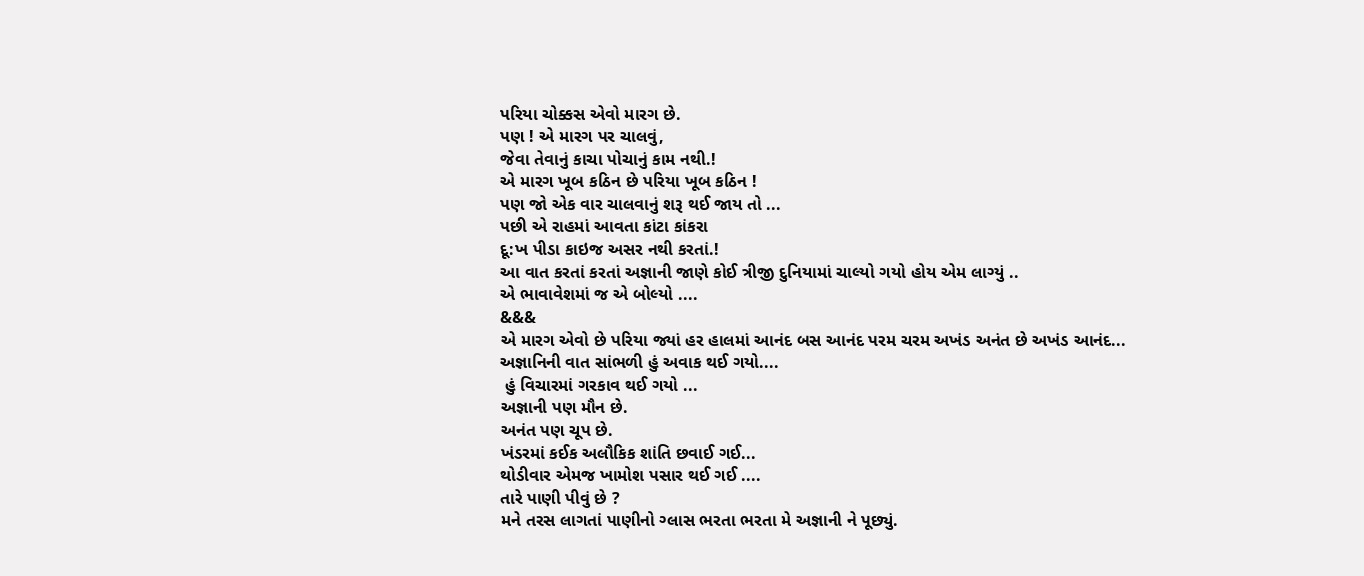પરિયા ચોક્કસ એવો મારગ છે.
પણ ! એ મારગ પર ચાલવું,
જેવા તેવાનું કાચા પોચાનું કામ નથી.!
એ મારગ ખૂબ કઠિન છે પરિયા ખૂબ કઠિન !
પણ જો એક વાર ચાલવાનું શરૂ થઈ જાય તો ...
પછી એ રાહમાં આવતા કાંટા કાંકરા
દૂ:ખ પીડા કાઇજ અસર નથી કરતાં.!
આ વાત કરતાં કરતાં અજ્ઞાની જાણે કોઈ ત્રીજી દુનિયામાં ચાલ્યો ગયો હોય એમ લાગ્યું ..
એ ભાવાવેશમાં જ એ બોલ્યો ....
&&&
એ મારગ એવો છે પરિયા જ્યાં હર હાલમાં આનંદ બસ આનંદ પરમ ચરમ અખંડ અનંત છે અખંડ આનંદ...
અજ્ઞાનિની વાત સાંભળી હું અવાક થઈ ગયો....
 હું વિચારમાં ગરકાવ થઈ ગયો ...
અજ્ઞાની પણ મૌન છે.
અનંત પણ ચૂપ છે.
ખંડરમાં કઈક અલૌકિક શાંતિ છવાઈ ગઈ...
થોડીવાર એમજ ખામોશ પસાર થઈ ગઈ ....
તારે પાણી પીવું છે ?
મને તરસ લાગતાં પાણીનો ગ્લાસ ભરતા ભરતા મે અજ્ઞાની ને પૂછ્યું.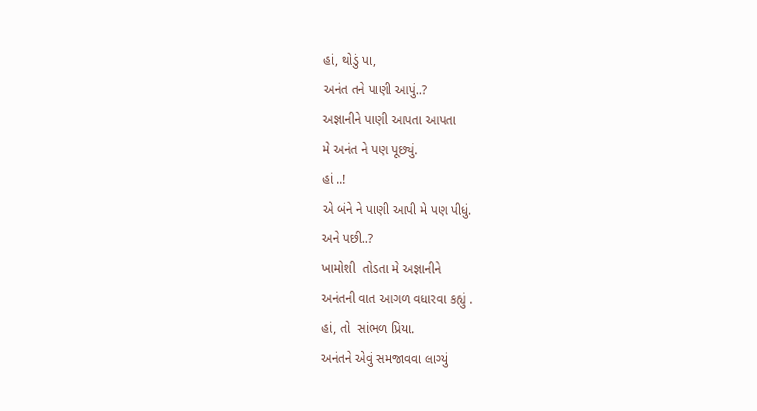હાં, થોડું પા,
અનંત તને પાણી આપું..?
અજ્ઞાનીને પાણી આપતા આપતા
મે અનંત ને પણ પૂછ્યું.
હાં ..!
એ બંને ને પાણી આપી મે પણ પીધું.
અને પછી..?
ખામોશી  તોડતા મે અજ્ઞાનીને
અનંતની વાત આગળ વધારવા કહ્યું .
હાં, તો  સાંભળ પ્રિયા.
અનંતને એવું સમજાવવા લાગ્યું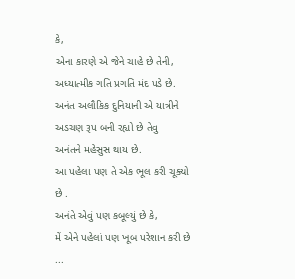કે,
એના કારણે એ જેને ચાહે છે તેની,
અધ્યાત્મીક ગતિ પ્રગતિ મંદ પડે છે.
અનંત અલૌકિક દુનિયાની એ યાત્રીને
અડચણ રૂપ બની રહ્યો છે તેવુ
અનંતને મહેસુસ થાય છે.
આ પહેલા પણ તે એક ભૂલ કરી ચૂક્યો છે .
અનંતે એવું પણ કબૂલ્યું છે કે,
મેં એને પહેલાં પણ ખૂબ પરેશાન કરી છે ...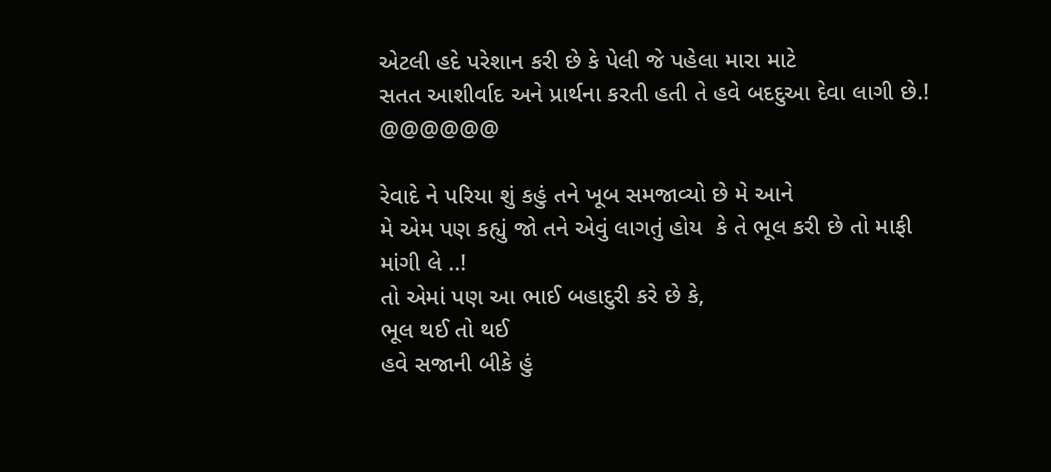એટલી હદે પરેશાન કરી છે કે પેલી જે પહેલા મારા માટે
સતત આશીર્વાદ અને પ્રાર્થના કરતી હતી તે હવે બદદુઆ દેવા લાગી છે.!
@@@@@@

રેવાદે ને પરિયા શું કહું તને ખૂબ સમજાવ્યો છે મે આને
મે એમ પણ કહ્યું જો તને એવું લાગતું હોય  કે તે ભૂલ કરી છે તો માફી માંગી લે ..!
તો એમાં પણ આ ભાઈ બહાદુરી કરે છે કે,
ભૂલ થઈ તો થઈ
હવે સજાની બીકે હું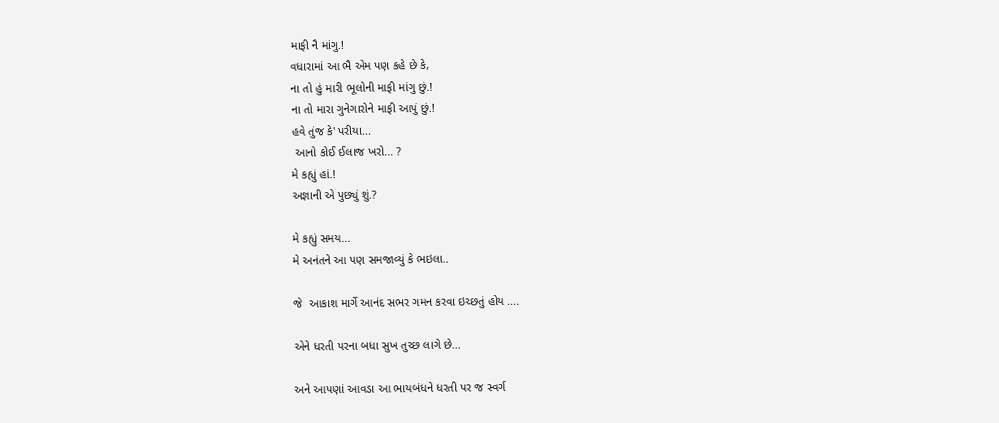માફી નૈ માંગુ.!
વધારામાં આ ભૈ એમ પણ કહે છે કે,
ના તો હું મારી ભૂલોની માફી માંગુ છું.!
ના તો મારા ગુનેગારોને માફી આપું છું.!
હવે તુંજ કે' પરીયા...
 આનો કોઈ ઈલાજ ખરો... ?
મે કહ્યું હાં.!
અજ્ઞાની એ પુછ્યું શું.?

મે કહ્યું સમય...
મે અનંતને આ પણ સમજાવ્યું કે ભઇલા..

જે  આકાશ માર્ગે આનંદ સભર ગમન કરવા ઇચ્છતું હોય ....

એને ધરતી પરના બધા સુખ તુચ્છ લાગે છે...

અને આપણાં આવડા આ ભાયબંધને ધરતી પર જ સ્વર્ગ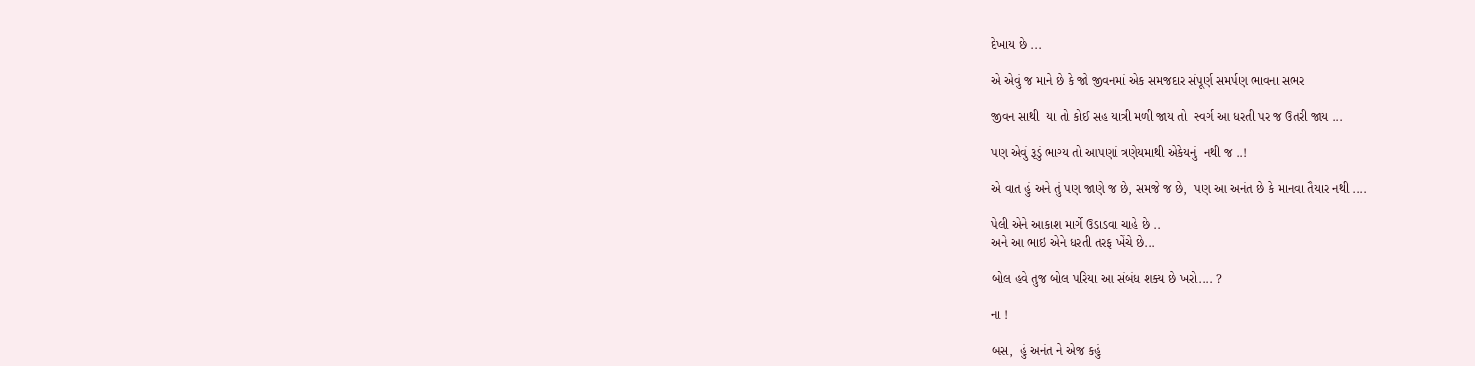દેખાય છે ...

એ એવું જ માને છે કે જો જીવનમાં એક સમજદાર સંપૂર્ણ સમર્પણ ભાવના સભર

જીવન સાથી  યા તો કોઈ સહ યાત્રી મળી જાય તો  સ્વર્ગ આ ધરતી પર જ ઉતરી જાય ...

પણ એવું રૂડું ભાગ્ય તો આપણાં ત્રણેયમાથી એકેયનું  નથી જ ..!

એ વાત હું અને તું પણ જાણે જ છે, સમજે જ છે,  પણ આ અનંત છે કે માનવા તૈયાર નથી ....

પેલી એને આકાશ માર્ગે ઉડાડવા ચાહે છે ..
અને આ ભાઇ એને ધરતી તરફ ખેંચે છે...

બોલ હવે તુજ બોલ પરિયા આ સંબંધ શક્ય છે ખરો.... ?

ના !

બસ,  હું અનંત ને એજ કહું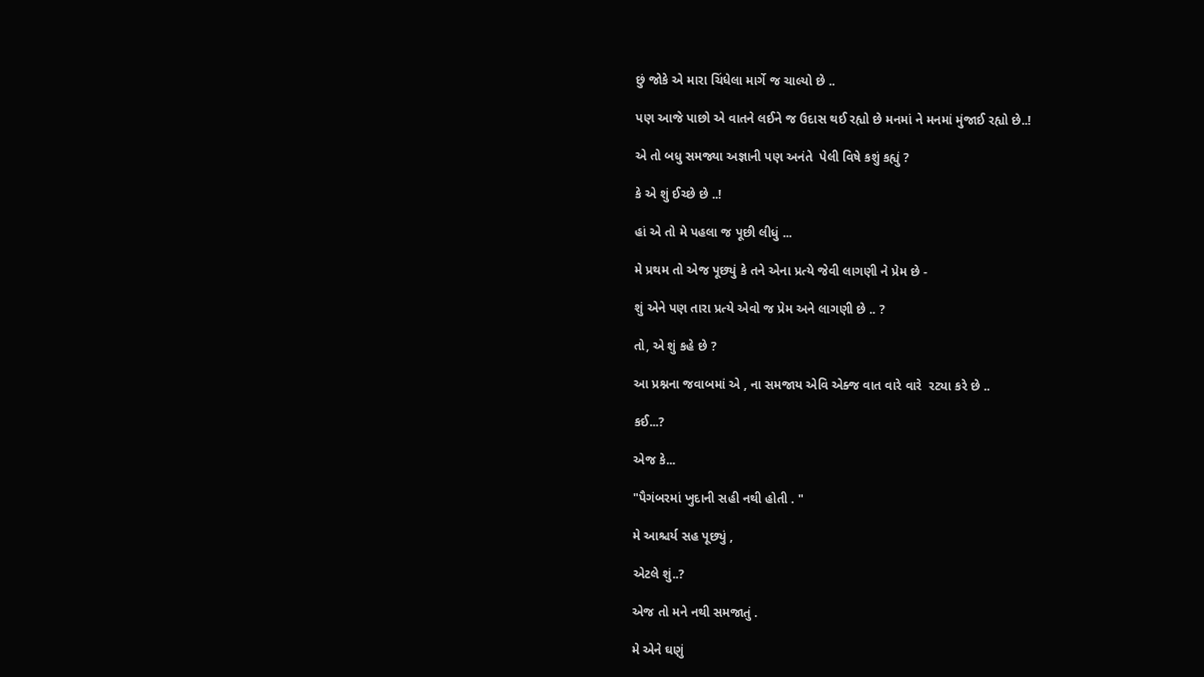છું જોકે એ મારા ચિંધેલા માર્ગે જ ચાલ્યો છે ..

પણ આજે પાછો એ વાતને લઈને જ ઉદાસ થઈ રહ્યો છે મનમાં ને મનમાં મુંજાઈ રહ્યો છે..!

એ તો બધુ સમજ્યા અજ્ઞાની પણ અનંતે  પેલી વિષે કશું કહ્યું ?

કે એ શું ઈચ્છે છે ..!

હાં એ તો મે પહલા જ પૂછી લીધું ...

મે પ્રથમ તો એજ પૂછ્યું કે તને એના પ્રત્યે જેવી લાગણી ને પ્રેમ છે -

શું એને પણ તારા પ્રત્યે એવો જ પ્રેમ અને લાગણી છે .. ?

તો, એ શું કહે છે ?

આ પ્રશ્નના જવાબમાં એ , ના સમજાય એવિ એક્જ વાત વારે વારે  રટ્યા કરે છે ..

કઈ...?

એજ કે...

"પૈગંબરમાં ખુદાની સહી નથી હોતી . "

મે આશ્ચર્ય સહ પૂછ્યું ,

એટલે શું..?

એજ તો મને નથી સમજાતું .

મે એને ઘણું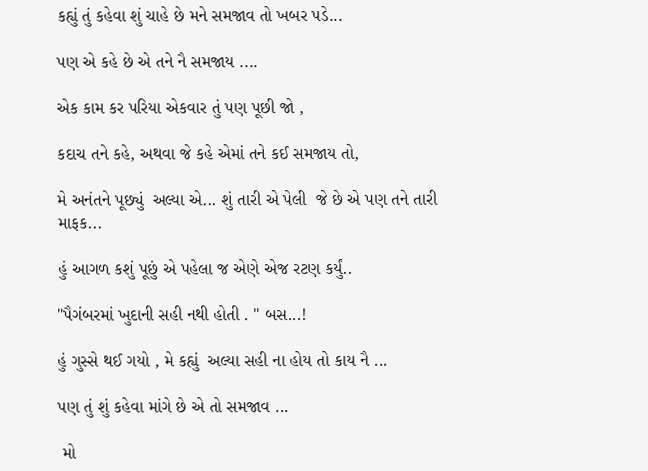કહ્યું તું કહેવા શું ચાહે છે મને સમજાવ તો ખબર પડે...

પણ એ કહે છે એ તને નૈ સમજાય ....

એક કામ કર પરિયા એકવાર તું પણ પૂછી જો ,

કદાચ તને કહે, અથવા જે કહે એમાં તને કઈ સમજાય તો,

મે અનંતને પૂછ્યું  અલ્યા એ... શું તારી એ પેલી  જે છે એ પણ તને તારી માફક...

હું આગળ કશું પૂછું એ પહેલા જ એણે એજ રટણ કર્યું..

"પૈગંબરમાં ખુદાની સહી નથી હોતી . " બસ...!

હું ગુસ્સે થઈ ગયો , મે કહ્યું  અલ્યા સહી ના હોય તો કાય નૈ ...

પણ તું શું કહેવા માંગે છે એ તો સમજાવ ...

 મો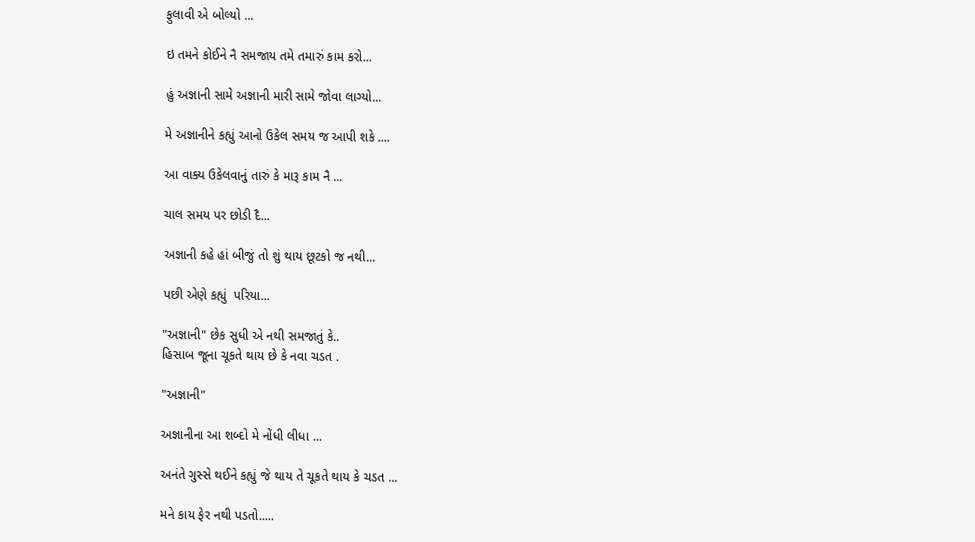ફુલાવી એ બોલ્યો ...

ઇ તમને કોઈને નૈ સમજાય તમે તમારું કામ કરો...

હું અજ્ઞાની સામે અજ્ઞાની મારી સામે જોવા લાગ્યો...

મે અજ્ઞાનીને કહ્યું આનો ઉકેલ સમય જ આપી શકે ....

આ વાક્ય ઉકેલવાનું તારું કે મારૂ કામ નૈ ...

ચાલ સમય પર છોડી દૈ...

અજ્ઞાની કહે હાં બીજું તો શું થાય છૂટકો જ નથી...

પછી એણે કહ્યું  પરિયા...

"અજ્ઞાની" છેક સુધી એ નથી સમજાતું કે..
હિસાબ જૂના ચૂકતે થાય છે કે નવા ચડત .

"અજ્ઞાની"

અજ્ઞાનીના આ શબ્દો મે નોંધી લીધા ...

અનંતે ગુસ્સે થઈને કહ્યું જે થાય તે ચૂકતે થાય કે ચડત ...

મને કાય ફેર નથી પડતો.....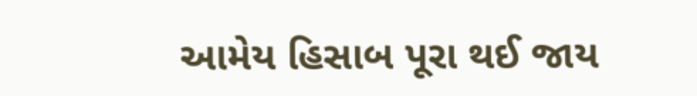આમેય હિસાબ પૂરા થઈ જાય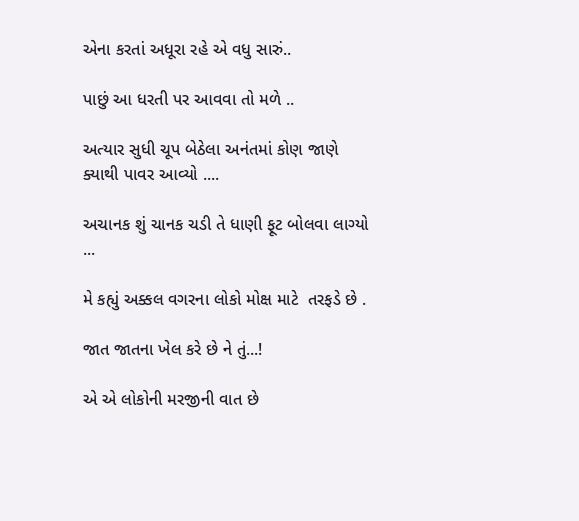એના કરતાં અધૂરા રહે એ વધુ સારું..

પાછું આ ધરતી પર આવવા તો મળે ..

અત્યાર સુધી ચૂપ બેઠેલા અનંતમાં કોણ જાણે  ક્યાથી પાવર આવ્યો ....

અચાનક શું ચાનક ચડી તે ધાણી ફૂટ બોલવા લાગ્યો ...

મે કહ્યું અક્કલ વગરના લોકો મોક્ષ માટે  તરફડે છે .

જાત જાતના ખેલ કરે છે ને તું...!

એ એ લોકોની મરજીની વાત છે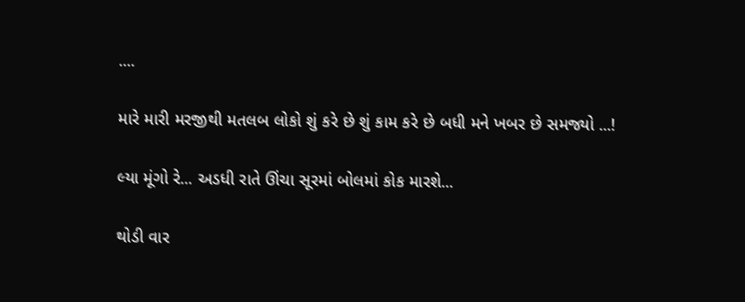....

મારે મારી મરજીથી મતલબ લોકો શું કરે છે શું કામ કરે છે બધી મને ખબર છે સમજ્યો ...!

લ્યા મૂંગો રે... અડધી રાતે ઊંચા સૂરમાં બોલમાં કોક મારશે...

થોડી વાર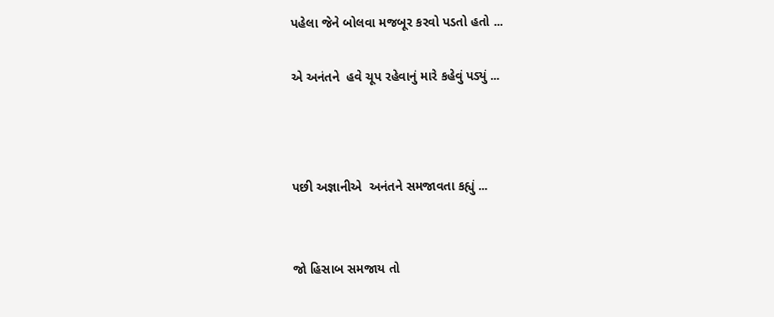પહેલા જેને બોલવા મજબૂર કરવો પડતો હતો ...

એ અનંતને  હવે ચૂપ રહેવાનું મારે કહેવું પડ્યું ...



પછી અજ્ઞાનીએ  અનંતને સમજાવતા કહ્યું ...


જો હિસાબ સમજાય તો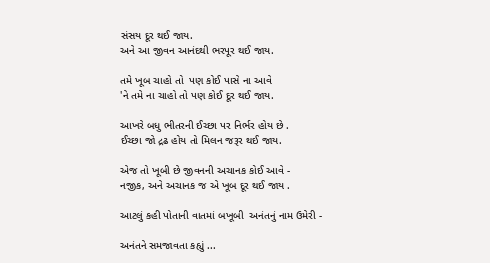સંસય દૂર થઈ જાય.
અને આ જીવન આનંદથી ભરપૂર થઈ જાય.

તમે ખૂબ ચાહો તો  પણ કોઈ પાસે ના આવે
'ને તમે ના ચાહો તો પણ કોઈ દૂર થઈ જાય.

આખરે બધુ ભીતરની ઈચ્છા પર નિર્ભર હોય છે .
ઈચ્છા જો દ્રઢ હોય તો મિલન જરૂર થઈ જાય.

એજ તો ખૂબી છે જીવનની અચાનક કોઈ આવે -
નજીક, અને અચાનક જ એ ખૂબ દૂર થઈ જાય .

આટલું કહી પોતાની વાતમાં બખૂબી  અનંતનું નામ ઉમેરી -

અનંતને સમજાવતા કહ્યું ...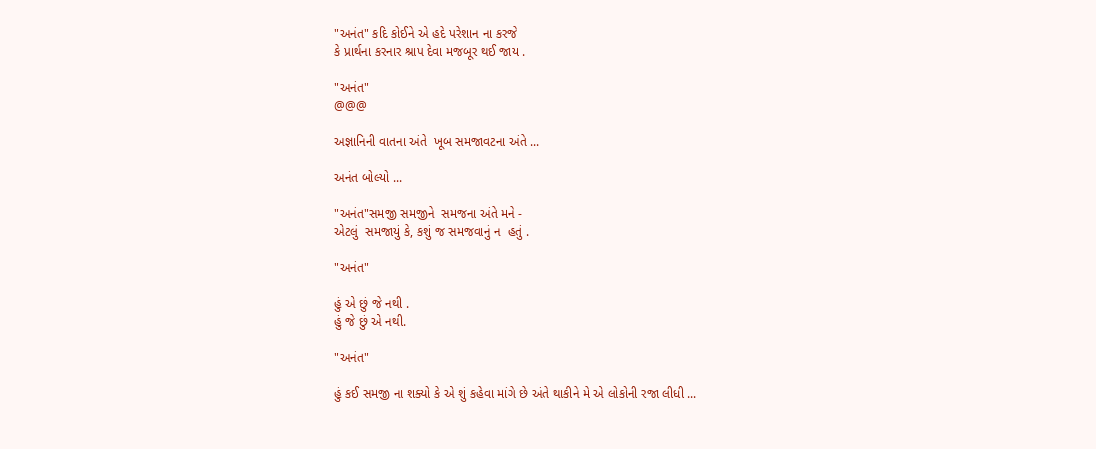"અનંત" કદિ કોઈને એ હદે પરેશાન ના કરજે
કે પ્રાર્થના કરનાર શ્રાપ દેવા મજબૂર થઈ જાય .

"અનંત"
@@@

અજ્ઞાનિની વાતના અંતે  ખૂબ સમજાવટના અંતે ...

અનંત બોલ્યો ...

"અનંત"સમજી સમજીને  સમજના અંતે મને -
એટલું  સમજાયું કે, કશું જ સમજવાનું ન  હતું .

"અનંત"

હું એ છું જે નથી .
હું જે છું એ નથી.

"અનંત"

હું કઈ સમજી ના શક્યો કે એ શું કહેવા માંગે છે અંતે થાકીને મે એ લોકોની રજા લીધી ...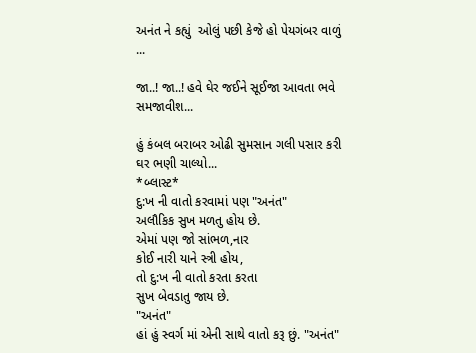અનંત ને કહ્યું  ઓલું પછી કેજે હો પેયગંબર વાળું ...

જા..! જા..! હવે ઘેર જઈને સૂઈજા આવતા ભવે સમજાવીશ...

હું કંબલ બરાબર ઓઢી સુમસાન ગલી પસાર કરી ઘર ભણી ચાલ્યો...
*બ્લાસ્ટ*
દુ:ખ ની વાતો કરવામાં પણ "અનંત"
અલૌકિક સુખ મળતુ હોય છે.
એમાં પણ જો સાંભળ,નાર
કોઈ નારી યાને સ્ત્રી હોય,
તો દુ:ખ ની વાતો કરતા કરતા
સુખ બેવડાતુ જાય છે.
"અનંત"
હાં હું સ્વર્ગ માં એની સાથે વાતો કરૂ છું. "અનંત"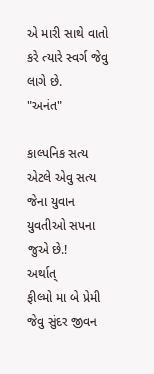એ મારી સાથે વાતો કરે ત્યારે સ્વર્ગ જેવુ લાગે છે.
"અનંત"

કાલ્પનિક સત્ય એટલે એવુ સત્ય
જેના યુવાન યુવતીઓ સપના જુએ છે.!
અર્થાત્
ફીલ્મો મા બે પ્રેમી જેવુ સુંદર જીવન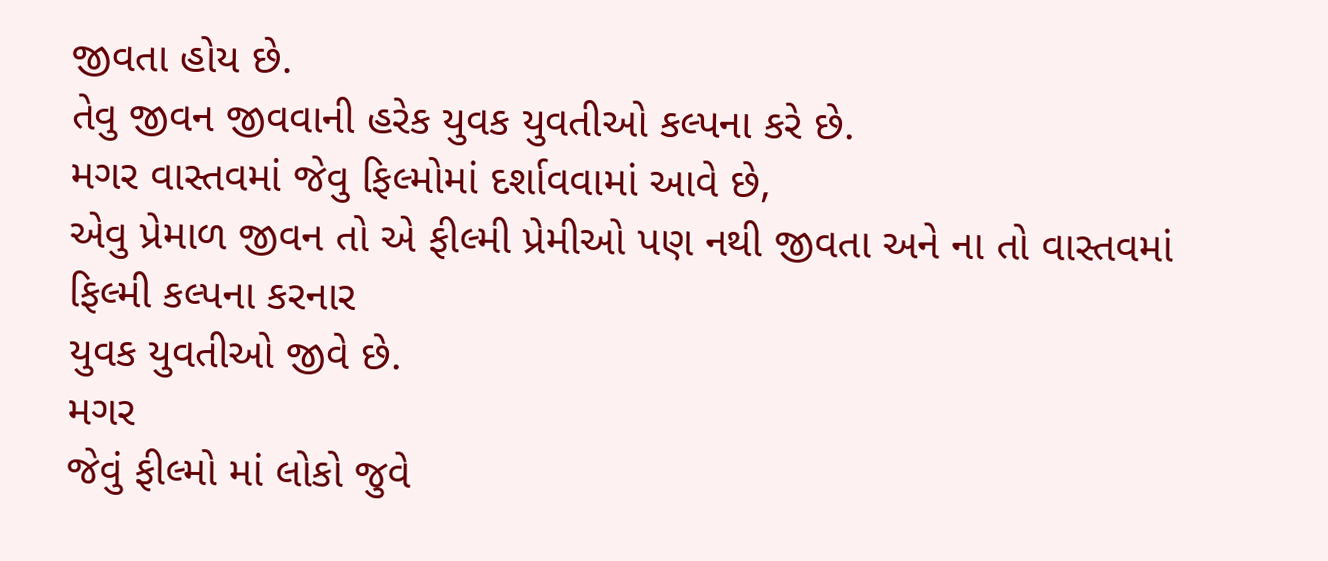જીવતા હોય છે.
તેવુ જીવન જીવવાની હરેક યુવક યુવતીઓ કલ્પના કરે છે.
મગર વાસ્તવમાં જેવુ ફિલ્મોમાં દર્શાવવામાં આવે છે,
એવુ પ્રેમાળ જીવન તો એ ફીલ્મી પ્રેમીઓ પણ નથી જીવતા અને ના તો વાસ્તવમાં ફિલ્મી કલ્પના કરનાર
યુવક યુવતીઓ જીવે છે.
મગર
જેવું ફીલ્મો માં લોકો જુવે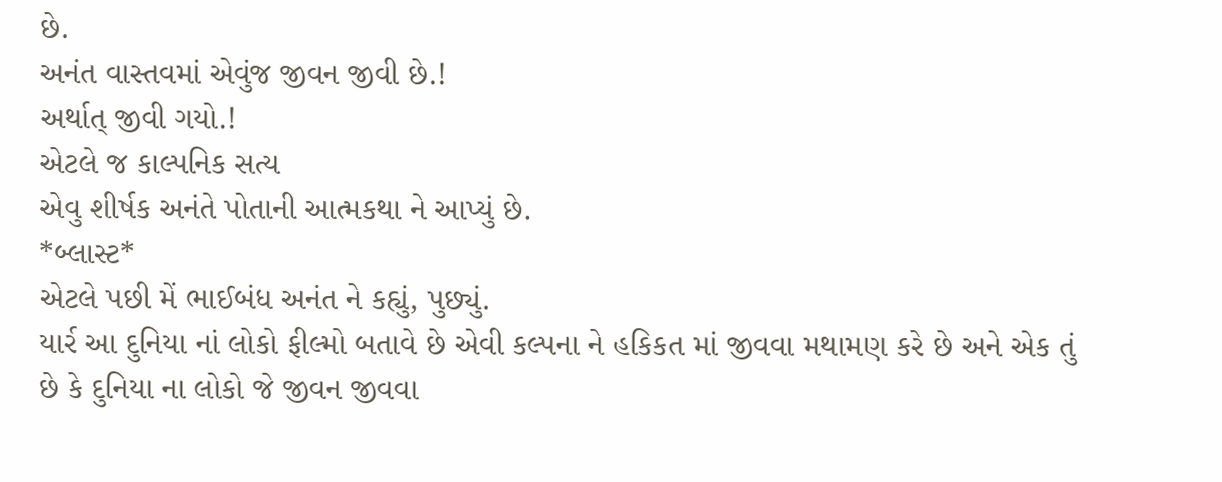છે.
અનંત વાસ્તવમાં એવુંજ જીવન જીવી છે.!
અર્થાત્ જીવી ગયો.!
એટલે જ કાલ્પનિક સત્ય
એવુ શીર્ષક અનંતે પોતાની આત્મકથા ને આપ્યું છે.
*બ્લાસ્ટ*
એટલે પછી મેં ભાઈબંધ અનંત ને કહ્યું, પુછ્યું.
યાર્ર આ દુનિયા નાં લોકો ફીલ્મો બતાવે છે એવી કલ્પના ને હકિકત માં જીવવા મથામણ કરે છે અને એક તું છે કે દુનિયા ના લોકો જે જીવન જીવવા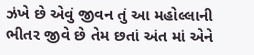ઝંખે છે એવું જીવન તું આ મહોલ્લાની ભીતર જીવે છે તેમ છતાં અંત માં એને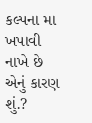કલ્પના મા ખપાવી નાખે છે એનું કારણ શું.?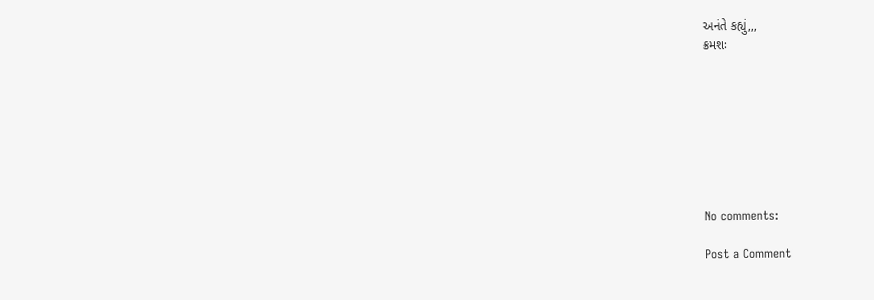અનંતે કહ્યું,,,
ક્રમશઃ








No comments:

Post a Comment